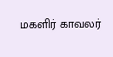மகளிர் காவலர்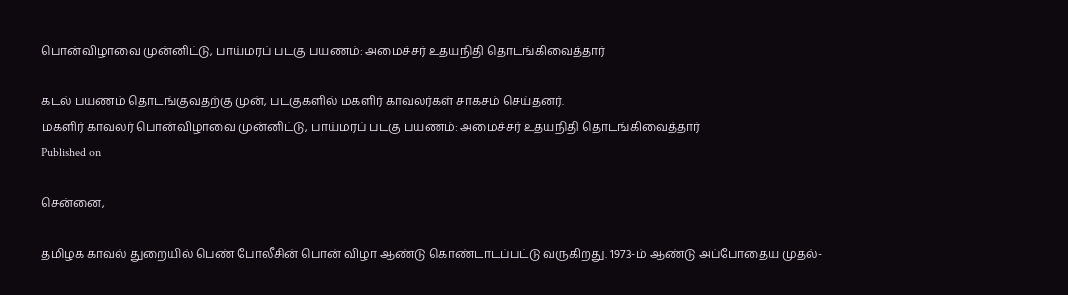பொன்விழாவை முன்னிட்டு, பாய்மரப் படகு பயணம்: அமைச்சர் உதயநிதி தொடங்கிவைத்தார்

கடல் பயணம் தொடங்குவதற்கு முன், படகுகளில் மகளிர் காவலர்கள் சாகசம் செய்தனர்.
மகளிர் காவலர் பொன்விழாவை முன்னிட்டு, பாய்மரப் படகு பயணம்: அமைச்சர் உதயநிதி தொடங்கிவைத்தார்
Published on

சென்னை,

தமிழக காவல் துறையில் பெண் போலீசின் பொன் விழா ஆண்டு கொண்டாடப்பட்டு வருகிறது. 1973-ம் ஆண்டு அப்போதைய முதல்-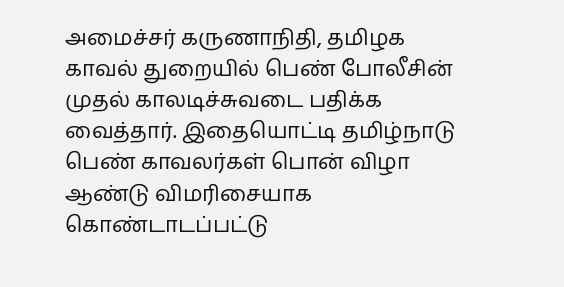அமைச்சர் கருணாநிதி, தமிழக காவல் துறையில் பெண் போலீசின் முதல் காலடிச்சுவடை பதிக்க வைத்தார். இதையொட்டி தமிழ்நாடு பெண் காவலர்கள் பொன் விழா ஆண்டு விமரிசையாக கொண்டாடப்பட்டு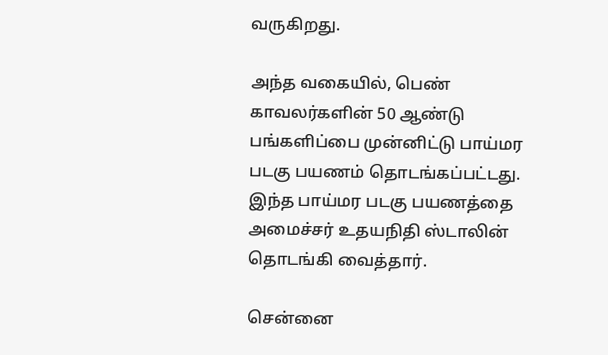வருகிறது.

அந்த வகையில், பெண் காவலர்களின் 50 ஆண்டு பங்களிப்பை முன்னிட்டு பாய்மர படகு பயணம் தொடங்கப்பட்டது. இந்த பாய்மர படகு பயணத்தை அமைச்சர் உதயநிதி ஸ்டாலின் தொடங்கி வைத்தார்.

சென்னை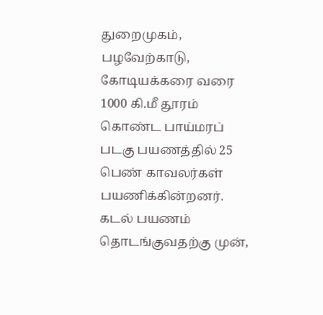துறைமுகம், பழவேற்காடு, கோடியக்கரை வரை 1000 கி.மீ தூரம் கொண்ட பாய்மரப் படகு பயணத்தில் 25 பெண் காவலர்கள் பயணிக்கின்றனர். கடல் பயணம் தொடங்குவதற்கு முன்,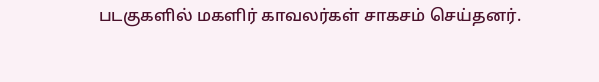படகுகளில் மகளிர் காவலர்கள் சாகசம் செய்தனர்.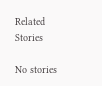Related Stories

No stories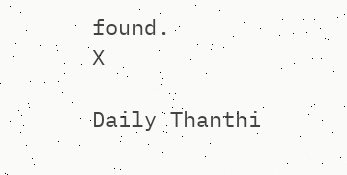found.
X

Daily Thanthi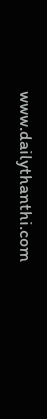www.dailythanthi.com